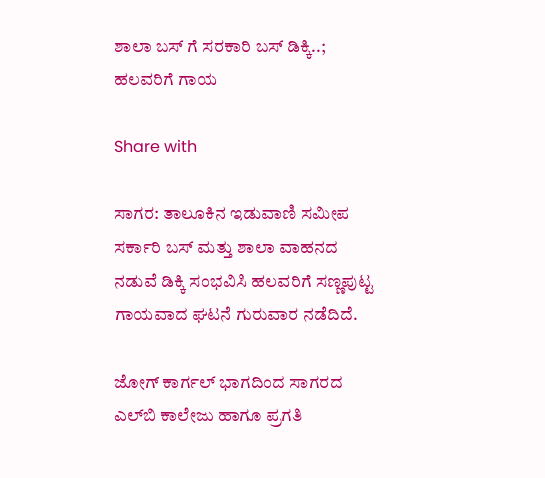ಶಾಲಾ ಬಸ್ ಗೆ ಸರಕಾರಿ ಬಸ್ ಡಿಕ್ಕಿ..; ಹಲವರಿಗೆ ಗಾಯ

Share with

ಸಾಗರ: ತಾಲೂಕಿನ ಇಡುವಾಣಿ ಸಮೀಪ ಸರ್ಕಾರಿ ಬಸ್ ಮತ್ತು ಶಾಲಾ ವಾಹನದ ನಡುವೆ ಡಿಕ್ಕಿ ಸಂಭವಿಸಿ ಹಲವರಿಗೆ ಸಣ್ಣಪುಟ್ಟ ಗಾಯವಾದ ಘಟನೆ ಗುರುವಾರ ನಡೆದಿದೆ.

ಜೋಗ್ ಕಾರ್ಗಲ್ ಭಾಗದಿಂದ ಸಾಗರದ ಎಲ್‌ಬಿ ಕಾಲೇಜು ಹಾಗೂ ಪ್ರಗತಿ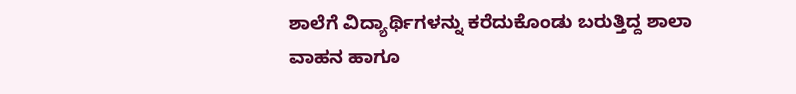ಶಾಲೆಗೆ ವಿದ್ಯಾರ್ಥಿಗಳನ್ನು ಕರೆದುಕೊಂಡು ಬರುತ್ತಿದ್ದ ಶಾಲಾ ವಾಹನ ಹಾಗೂ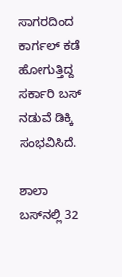ಸಾಗರದಿಂದ ಕಾರ್ಗಲ್ ಕಡೆ ಹೋಗುತ್ತಿದ್ದ ಸರ್ಕಾರಿ ಬಸ್ ನಡುವೆ ಡಿಕ್ಕಿ ಸಂಭವಿಸಿದೆ.

ಶಾಲಾ ಬಸ್‌ನಲ್ಲಿ 32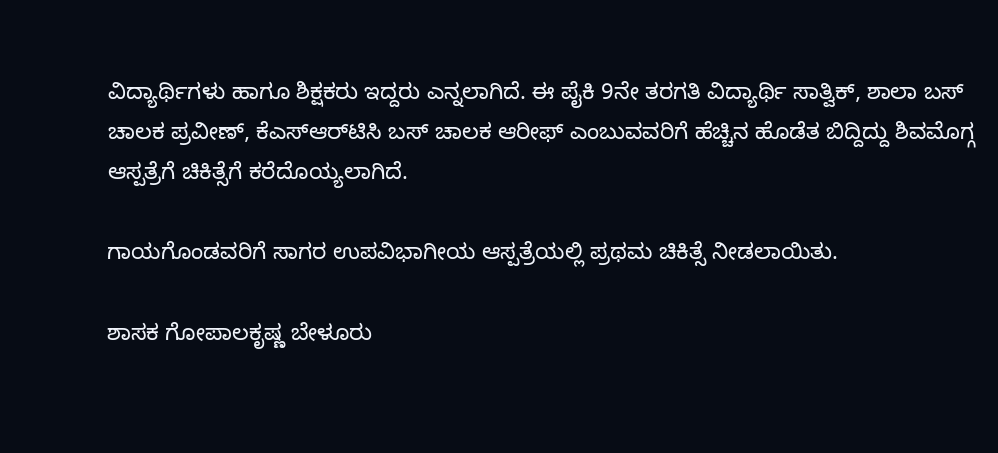ವಿದ್ಯಾರ್ಥಿಗಳು ಹಾಗೂ ಶಿಕ್ಷಕರು ಇದ್ದರು ಎನ್ನಲಾಗಿದೆ. ಈ ಪೈಕಿ 9ನೇ ತರಗತಿ ವಿದ್ಯಾರ್ಥಿ ಸಾತ್ವಿಕ್, ಶಾಲಾ ಬಸ್ ಚಾಲಕ ಪ್ರವೀಣ್, ಕೆಎಸ್‌ಆರ್‌ಟಿಸಿ ಬಸ್‌ ಚಾಲಕ ಆರೀಫ್ ಎಂಬುವವರಿಗೆ ಹೆಚ್ಚಿನ ಹೊಡೆತ ಬಿದ್ದಿದ್ದು ಶಿವಮೊಗ್ಗ ಆಸ್ಪತ್ರೆಗೆ ಚಿಕಿತ್ಸೆಗೆ ಕರೆದೊಯ್ಯಲಾಗಿದೆ.

ಗಾಯಗೊಂಡವರಿಗೆ ಸಾಗರ ಉಪವಿಭಾಗೀಯ ಆಸ್ಪತ್ರೆಯಲ್ಲಿ ಪ್ರಥಮ ಚಿಕಿತ್ಸೆ ನೀಡಲಾಯಿತು.

ಶಾಸಕ ಗೋಪಾಲಕೃಷ್ಣ ಬೇಳೂರು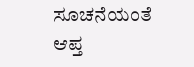ಸೂಚನೆಯಂತೆ ಆಪ್ತ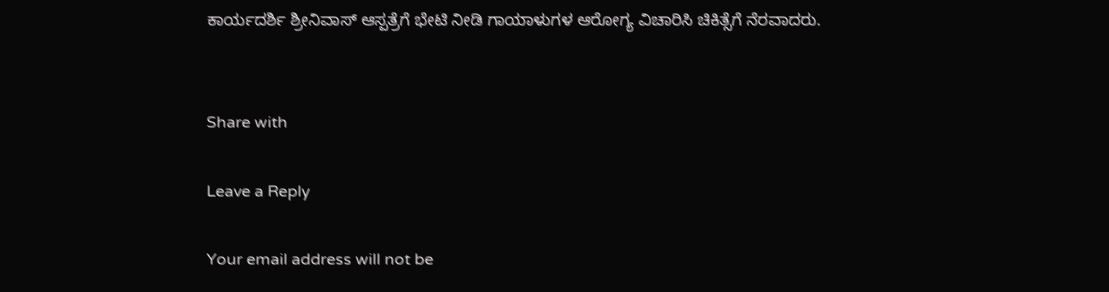ಕಾರ್ಯದರ್ಶಿ ಶ್ರೀನಿವಾಸ್ ಆಸ್ಪತ್ರೆಗೆ ಭೇಟಿ ನೀಡಿ ಗಾಯಾಳುಗಳ ಆರೋಗ್ಯ ವಿಚಾರಿಸಿ ಚಿಕಿತ್ಸೆಗೆ ನೆರವಾದರು.


Share with

Leave a Reply

Your email address will not be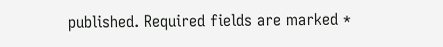published. Required fields are marked *